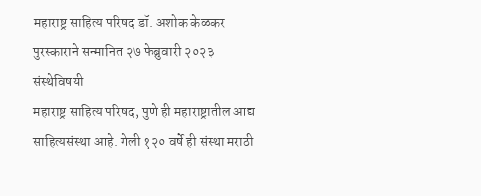महाराष्ट्र साहित्य परिषद डॉ. अशोक केळकर पुरस्काराने सन्मानित २७ फेब्रुवारी २०२३
संस्थेविषयी
महाराष्ट्र साहित्य परिषद, पुणे ही महाराष्ट्रातील आद्य साहित्यसंस्था आहे. गेली १२० वर्षे ही संस्था मराठी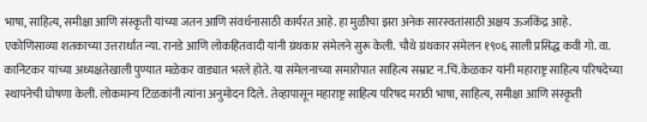भाषा, साहित्य, समीक्षा आणि संस्कृती यांच्या जतन आणि संवर्धनासाठी कार्यरत आहे. हा मुळीचा झरा अनेक सारस्वतांसाठी अक्षय ऊर्जाकेंद्र आहे.
एकोणिसाव्या शतकाच्या उत्तरार्धात न्या. रानडे आणि लोकहितवादी यांनी ग्रंथकार संमेलने सुरू केली. चौथे ग्रंथकार संमेलन १९०६ साली प्रसिद्ध कवी गो. वा. कानिटकर यांच्या अध्यक्षतेखाली पुण्यात मळेकर वाड्यात भरले होते. या संमेलनाच्या समारोपात साहित्य सम्राट न.चिं.केळकर यांनी महाराष्ट्र साहित्य परिषदेच्या स्थापनेची घोषणा केली. लोकमान्य टिळकांनी त्यांना अनुमोदन दिले. तेव्हापासून महाराष्ट्र साहित्य परिषद मराठी भाषा, साहित्य, समीक्षा आणि संस्कृती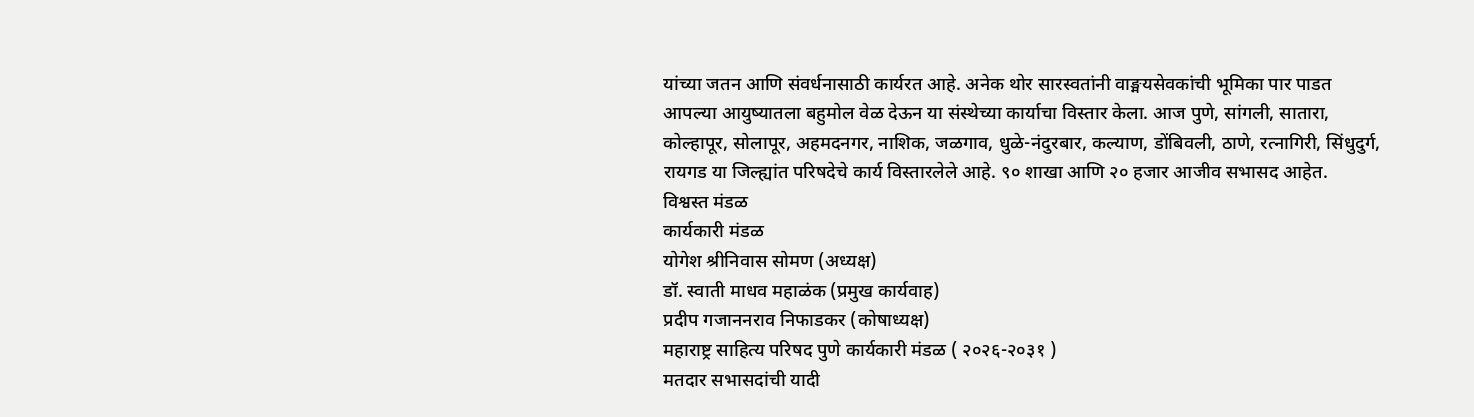यांच्या जतन आणि संवर्धनासाठी कार्यरत आहे. अनेक थोर सारस्वतांनी वाङ्मयसेवकांची भूमिका पार पाडत आपल्या आयुष्यातला बहुमोल वेळ देऊन या संस्थेच्या कार्याचा विस्तार केला. आज पुणे, सांगली, सातारा, कोल्हापूर, सोलापूर, अहमदनगर, नाशिक, जळगाव, धुळे-नंदुरबार, कल्याण, डोंबिवली, ठाणे, रत्नागिरी, सिंधुदुर्ग, रायगड या जिल्ह्यांत परिषदेचे कार्य विस्तारलेले आहे. ९० शाखा आणि २० हजार आजीव सभासद आहेत.
विश्वस्त मंडळ
कार्यकारी मंडळ
योगेश श्रीनिवास सोमण (अध्यक्ष)
डॉ. स्वाती माधव महाळंक (प्रमुख कार्यवाह)
प्रदीप गजाननराव निफाडकर (कोषाध्यक्ष)
महाराष्ट्र साहित्य परिषद पुणे कार्यकारी मंडळ ( २०२६-२०३१ )
मतदार सभासदांची यादी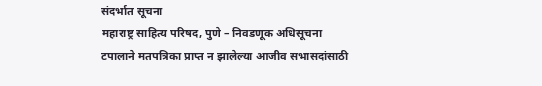संदर्भात सूचना
महाराष्ट्र साहित्य परिषद, पुणे – निवडणूक अधिसूचना
टपालाने मतपत्रिका प्राप्त न झालेल्या आजीव सभासदांसाठी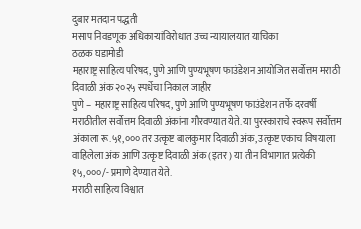दुबार मतदान पद्धती
मसाप निवडणूक अधिकाऱ्यांविरोधात उच्च न्यायालयात याचिका
ठळक घडामोडी
महाराष्ट्र साहित्य परिषद, पुणे आणि पुण्यभूषण फाउंडेशन आयोजित सर्वोत्तम मराठी दिवाळी अंक २०२५ स्पर्धेचा निकाल जाहीर
पुणे – महाराष्ट्र साहित्य परिषद, पुणे आणि पुण्यभूषण फाउंडेशन तर्फे दरवर्षी मराठीतील सर्वोत्तम दिवाळी अंकांना गौरवण्यात येते. या पुरस्काराचे स्वरूप सर्वोत्तम अंकाला रू.५१,००० तर उत्कृष्ट बालकुमार दिवाळी अंक, उत्कृष्ट एकाच विषयाला वाहिलेला अंक आणि उत्कृष्ट दिवाळी अंक (इतर) या तीन विभागात प्रत्येकी १५,०००/- प्रमाणे देण्यात येते.
मराठी साहित्य विश्वात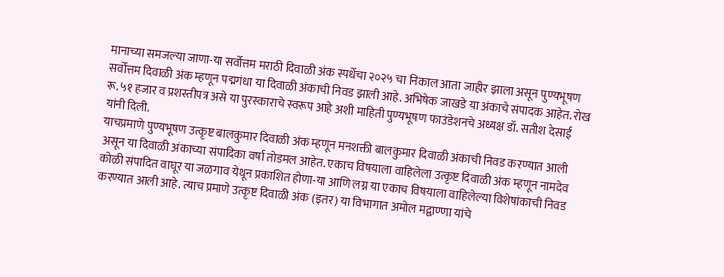मानाच्या समजल्या जाणा-या सर्वोत्तम मराठी दिवाळी अंक स्पर्धेचा २०२५ चा निकाल आता जाहीर झाला असून पुण्यभूषण सर्वोत्तम दिवाळी अंक म्हणून पद्मगंधा या दिवाळी अंकाची निवड झाली आहे. अभिषेक जाखडे या अंकाचे संपादक आहेत. रोख रू.५१ हजार व प्रशस्तीपत्र असे या पुरस्काराचे स्वरूप आहे अशी माहिती पुण्यभूषण फाउंडेशनचे अध्यक्ष डॉ. सतीश देसाई यांनी दिली.
याचप्रमाणे पुण्यभूषण उत्कृष्ट बालकुमार दिवाळी अंक म्हणून मनशक्ती बालकुमार दिवाळी अंकाची निवड करण्यात आली असून या दिवाळी अंकाच्या संपादिका वर्षा तोडमल आहेत. एकाच विषयाला वाहिलेला उत्कृष्ट दिवाळी अंक म्हणून नामदेव कोळी संपादित वाघूर या जळगाव येथून प्रकाशित होणा-या आणि लग्न या एकाच विषयाला वाहिलेल्या विशेषांकाची निवड करण्यात आली आहे. त्याच प्रमाणे उत्कृष्ट दिवाळी अंक (इतर) या विभागात अमोल मद्वाण्णा यांचे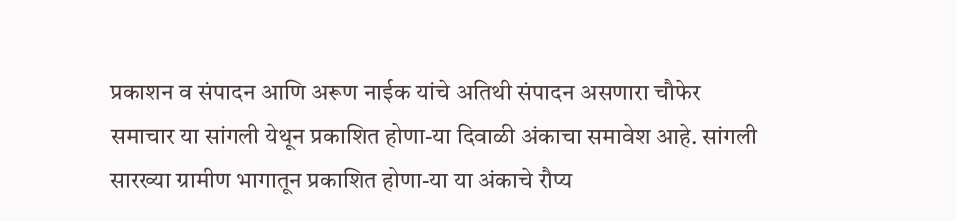प्रकाशन व संपादन आणि अरूण नाईक यांचे अतिथी संपादन असणारा चौफेर समाचार या सांगली येथून प्रकाशित होणा-या दिवाळी अंकाचा समावेश आहे. सांगली सारख्या ग्रामीण भागातून प्रकाशित होणा-या या अंकाचे रौप्य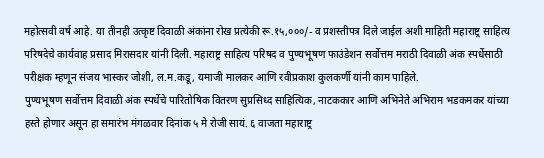महोत्सवी वर्ष आहे. या तीनही उत्कृष्ट दिवाळी अंकांना रोख प्रत्येकी रू.१५,०००/- व प्रशस्तीपत्र दिले जाईल अशी माहिती महाराष्ट्र साहित्य परिषदेचे कार्यवाह प्रसाद मिरासदार यांनी दिली. महाराष्ट्र साहित्य परिषद व पुण्यभूषण फाउंडेशन सर्वोत्तम मराठी दिवाळी अंक स्पर्धेसाठी परीक्षक म्हणून संजय भास्कर जोशी, ल.म.कडू, यमाजी मालकर आणि रवीप्रकाश कुलकर्णी यांनी काम पाहिले.
पुण्यभूषण सर्वोत्तम दिवाळी अंक स्पर्धेचे पारितोषिक वितरण सुप्रसिध्द साहित्यिक, नाटककार आणि अभिनेते अभिराम भडकमकर यांच्या हस्ते होणार असून हा समारंभ मंगळवार दिनांक ५ मे रोजी सायं. ६ वाजता महाराष्ट्र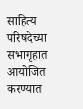साहित्य परिषदेच्या सभागृहात आयोजित करण्यात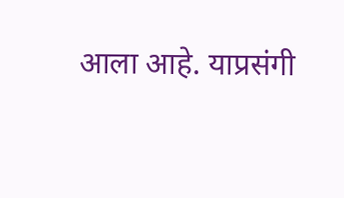आला आहे. याप्रसंगी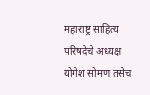महाराष्ट्र साहित्य परिषदेचे अध्यक्ष योगेश सोमण तसेच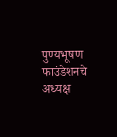पुण्यभूषण फाउंडेशनचे अध्यक्ष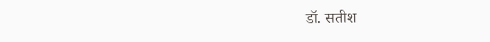डॉ. सतीश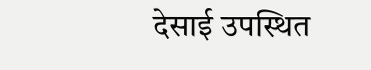देसाई उपस्थित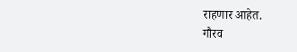राहणार आहेत.
गौरव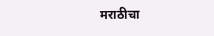मराठीचा